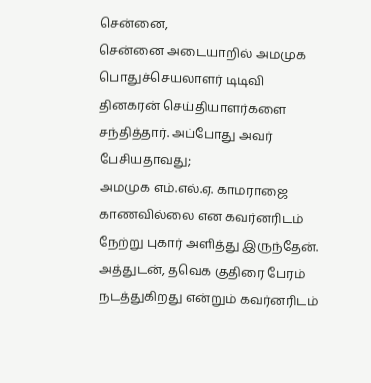சென்னை,
சென்னை அடையாறில் அமமுக பொதுச்செயலாளர் டிடிவி தினகரன் செய்தியாளர்களை சந்தித்தார். அப்போது அவர் பேசியதாவது;
அமமுக எம்.எல்.ஏ. காமராஜை காணவில்லை என கவர்னரிடம் நேற்று புகார் அளித்து இருந்தேன். அத்துடன், தவெக குதிரை பேரம் நடத்துகிறது என்றும் கவர்னரிடம்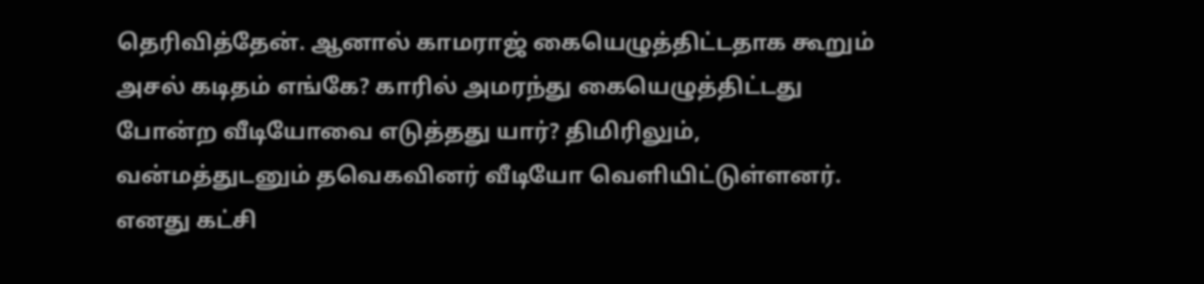தெரிவித்தேன். ஆனால் காமராஜ் கையெழுத்திட்டதாக கூறும் அசல் கடிதம் எங்கே? காரில் அமரந்து கையெழுத்திட்டது போன்ற வீடியோவை எடுத்தது யார்? திமிரிலும், வன்மத்துடனும் தவெகவினர் வீடியோ வெளியிட்டுள்ளனர். எனது கட்சி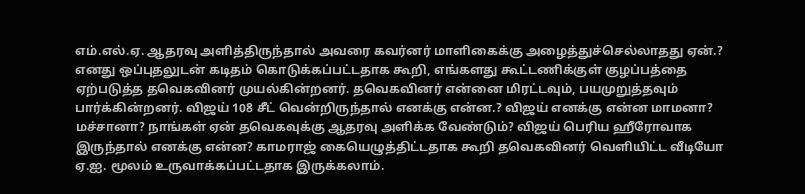எம்.எல்.ஏ. ஆதரவு அளித்திருந்தால் அவரை கவர்னர் மாளிகைக்கு அழைத்துச்செல்லாதது ஏன்.?
எனது ஒப்புதலுடன் கடிதம் கொடுக்கப்பட்டதாக கூறி, எங்களது கூட்டணிக்குள் குழப்பத்தை ஏற்படுத்த தவெகவினர் முயல்கின்றனர். தவெகவினர் என்னை மிரட்டவும், பயமுறுத்தவும் பார்க்கின்றனர். விஜய் 108 சீட் வென்றிருந்தால் எனக்கு என்ன.? விஜய் எனக்கு என்ன மாமனா? மச்சானா? நாங்கள் ஏன் தவெகவுக்கு ஆதரவு அளிக்க வேண்டும்? விஜய் பெரிய ஹீரோவாக இருந்தால் எனக்கு என்ன? காமராஜ் கையெழுத்திட்டதாக கூறி தவெகவினர் வெளியிட்ட வீடியோ ஏ.ஐ. மூலம் உருவாக்கப்பட்டதாக இருக்கலாம்.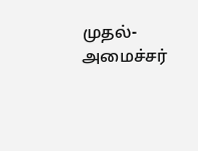முதல்-அமைச்சர்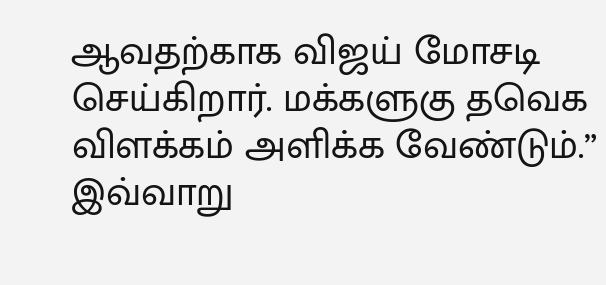ஆவதற்காக விஜய் மோசடி செய்கிறார். மக்களுகு தவெக விளக்கம் அளிக்க வேண்டும்.”
இவ்வாறு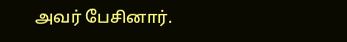அவர் பேசினார்.